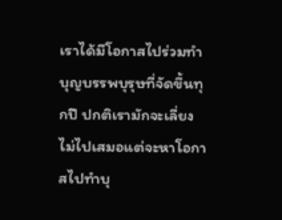เราได้มีโอกาสไปร่วมทำบุญบรรพบุรุษที่จัดขึ้นทุกปี ปกติเรามักจะเลี่ยงไม่ไปเสมอแต่จะหาโอกาสไปทำบุ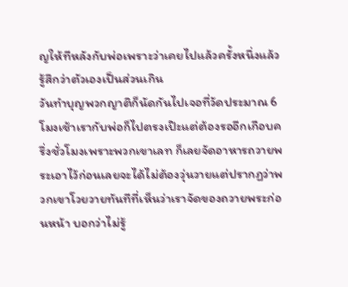ญให้ทีหลังกับพ่อเพราะว่าเคยไปแล้วครั้งหนึ่งแล้วรู้สึกว่าตัวเองเป็นส่วนเกิน
วันทำบุญพวกญาติก็นัดกันไปเจอที่วัดประมาณ 6 โมงเช้าเรากับพ่อก็ไปตรงเป๊ะแต่ต้องรออีกเกือบครึ่งชั่วโมงเพราะพวกเขาเลท ก็เลยจัดอาหารถวายพระเอาไว้ก่อนเลยจะได้ไม่ต้องวุ่นวายแต่ปรากฏว่าพวกเขาโวยวายทันทีที่เห็นว่าเราจัดของถวายพระก่อนหน้า บอกว่าไม่รู้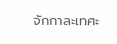จักกาละเทศะ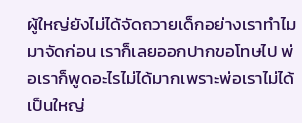ผู้ใหญ่ยังไม่ได้จัดถวายเด็กอย่างเราทำไมมาจัดก่อน เราก็เลยออกปากขอโทษไป พ่อเราก็พูดอะไรไม่ได้มากเพราะพ่อเราไม่ได้เป็นใหญ่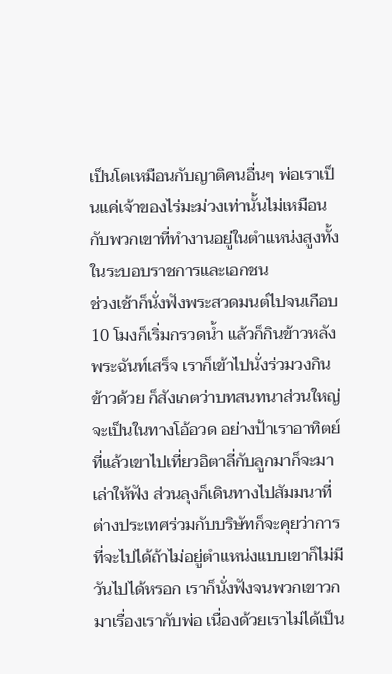เป็นโตเหมือนกับญาติคนอื่นๆ พ่อเราเป็นแค่เจ้าของไร่มะม่วงเท่านั้นไม่เหมือนกับพวกเขาที่ทำงานอยู่ในตำแหน่งสูงทั้งในระบอบราชการและเอกชน
ช่วงเช้าก็นั่งฟังพระสวดมนต์ไปจนเกือบ 10 โมงก็เริ่มกรวดน้ำ แล้วก็กินข้าวหลังพระฉันท์เสร็จ เราก็เข้าไปนั่งร่วมวงกินข้าวด้วย ก็สังเกตว่าบทสนทนาส่วนใหญ่จะเป็นในทางโอ้อวด อย่างป้าเราอาทิตย์ที่แล้วเขาไปเที่ยวอิตาลี่กับลูกมาก็จะมาเล่าให้ฟัง ส่วนลุงก็เดินทางไปสัมมนาที่ต่างประเทศร่วมกับบริษัทก็จะคุยว่าการที่จะไปได้ถ้าไม่อยู่ตำแหน่งแบบเขาก็ไม่มีวันไปได้หรอก เราก็นั่งฟังจนพวกเขาวกมาเรื่องเรากับพ่อ เนื่องด้วยเราไม่ได้เป็น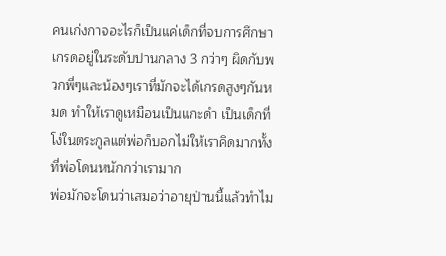คนเก่งกาจอะไรก็เป็นแค่เด็กที่จบการศึกษาเกรดอยู่ในระดับปานกลาง 3 กว่าๆ ผิดกับพวกพี่ๆและน้องๆเราที่มักจะได้เกรดสูงๆกันหมด ทำให้เราดูเหมือนเป็นแกะดำ เป็นเด็กที่โง่ในตระกูลแต่พ่อก็บอกไม่ให้เราคิดมากทั้งที่พ่อโดนหนักกว่าเรามาก
พ่อมักจะโดนว่าเสมอว่าอายุป่านนี้แล้วทำไม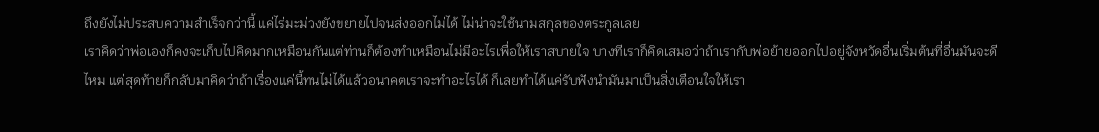ถึงยังไม่ประสบความสำเร็จกว่านี้ แค่ไร่มะม่วงยังขยายไปจนส่งออกไม่ได้ ไม่น่าจะใช้นามสกุลของตระกูลเลย
เราคิดว่าพ่อเองก็คงจะเก็บไปคิดมากเหมือนกันแต่ท่านก็ต้องทำเหมือนไม่มีอะไรเพื่อให้เราสบายใจ บางทีเราก็คิดเสมอว่าถ้าเรากับพ่อย้ายออกไปอยู่จังหวัดอื่นเริ่มต้นที่อื่นมันจะดีไหม แต่สุดท้ายก็กลับมาคิดว่าถ้าเรื่องแค่นี้ทนไม่ได้แล้วอนาคตเราจะทำอะไรได้ ก็เลยทำได้แค่รับฟังนำมันมาเป็นสิ่งเตือนใจให้เรา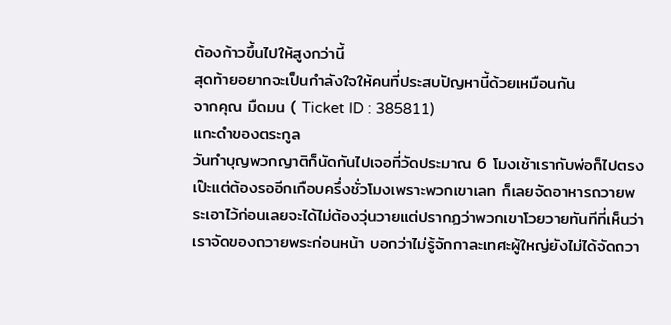ต้องก้าวขึ้นไปให้สูงกว่านี้
สุดท้ายอยากจะเป็นกำลังใจให้คนที่ประสบปัญหานี้ด้วยเหมือนกัน
จากคุณ มืดมน ( Ticket ID : 385811)
แกะดำของตระกูล
วันทำบุญพวกญาติก็นัดกันไปเจอที่วัดประมาณ 6 โมงเช้าเรากับพ่อก็ไปตรงเป๊ะแต่ต้องรออีกเกือบครึ่งชั่วโมงเพราะพวกเขาเลท ก็เลยจัดอาหารถวายพระเอาไว้ก่อนเลยจะได้ไม่ต้องวุ่นวายแต่ปรากฏว่าพวกเขาโวยวายทันทีที่เห็นว่าเราจัดของถวายพระก่อนหน้า บอกว่าไม่รู้จักกาละเทศะผู้ใหญ่ยังไม่ได้จัดถวา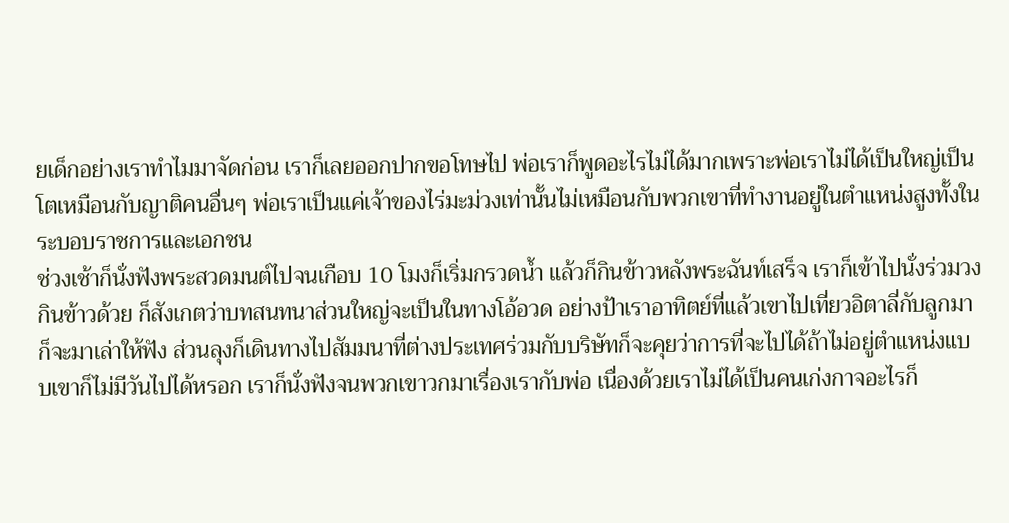ยเด็กอย่างเราทำไมมาจัดก่อน เราก็เลยออกปากขอโทษไป พ่อเราก็พูดอะไรไม่ได้มากเพราะพ่อเราไม่ได้เป็นใหญ่เป็นโตเหมือนกับญาติคนอื่นๆ พ่อเราเป็นแค่เจ้าของไร่มะม่วงเท่านั้นไม่เหมือนกับพวกเขาที่ทำงานอยู่ในตำแหน่งสูงทั้งในระบอบราชการและเอกชน
ช่วงเช้าก็นั่งฟังพระสวดมนต์ไปจนเกือบ 10 โมงก็เริ่มกรวดน้ำ แล้วก็กินข้าวหลังพระฉันท์เสร็จ เราก็เข้าไปนั่งร่วมวงกินข้าวด้วย ก็สังเกตว่าบทสนทนาส่วนใหญ่จะเป็นในทางโอ้อวด อย่างป้าเราอาทิตย์ที่แล้วเขาไปเที่ยวอิตาลี่กับลูกมาก็จะมาเล่าให้ฟัง ส่วนลุงก็เดินทางไปสัมมนาที่ต่างประเทศร่วมกับบริษัทก็จะคุยว่าการที่จะไปได้ถ้าไม่อยู่ตำแหน่งแบบเขาก็ไม่มีวันไปได้หรอก เราก็นั่งฟังจนพวกเขาวกมาเรื่องเรากับพ่อ เนื่องด้วยเราไม่ได้เป็นคนเก่งกาจอะไรก็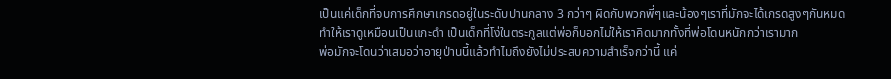เป็นแค่เด็กที่จบการศึกษาเกรดอยู่ในระดับปานกลาง 3 กว่าๆ ผิดกับพวกพี่ๆและน้องๆเราที่มักจะได้เกรดสูงๆกันหมด ทำให้เราดูเหมือนเป็นแกะดำ เป็นเด็กที่โง่ในตระกูลแต่พ่อก็บอกไม่ให้เราคิดมากทั้งที่พ่อโดนหนักกว่าเรามาก
พ่อมักจะโดนว่าเสมอว่าอายุป่านนี้แล้วทำไมถึงยังไม่ประสบความสำเร็จกว่านี้ แค่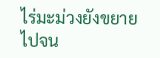ไร่มะม่วงยังขยายไปจน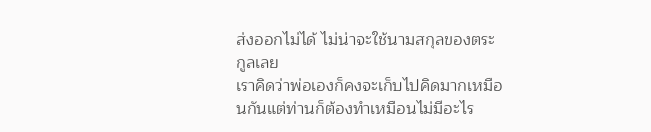ส่งออกไม่ได้ ไม่น่าจะใช้นามสกุลของตระกูลเลย
เราคิดว่าพ่อเองก็คงจะเก็บไปคิดมากเหมือนกันแต่ท่านก็ต้องทำเหมือนไม่มีอะไร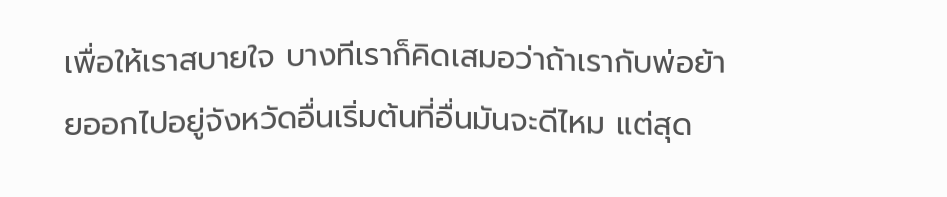เพื่อให้เราสบายใจ บางทีเราก็คิดเสมอว่าถ้าเรากับพ่อย้ายออกไปอยู่จังหวัดอื่นเริ่มต้นที่อื่นมันจะดีไหม แต่สุด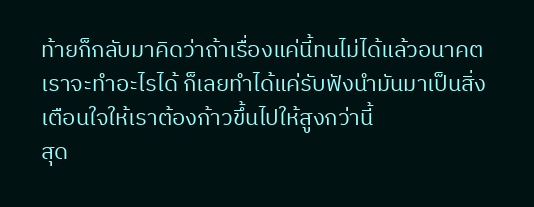ท้ายก็กลับมาคิดว่าถ้าเรื่องแค่นี้ทนไม่ได้แล้วอนาคตเราจะทำอะไรได้ ก็เลยทำได้แค่รับฟังนำมันมาเป็นสิ่งเตือนใจให้เราต้องก้าวขึ้นไปให้สูงกว่านี้
สุด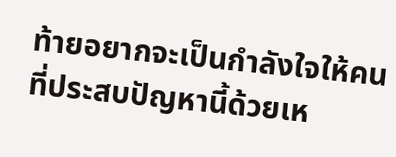ท้ายอยากจะเป็นกำลังใจให้คนที่ประสบปัญหานี้ด้วยเห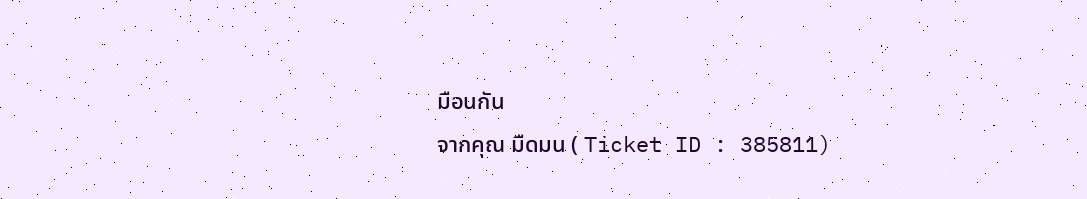มือนกัน
จากคุณ มืดมน ( Ticket ID : 385811)